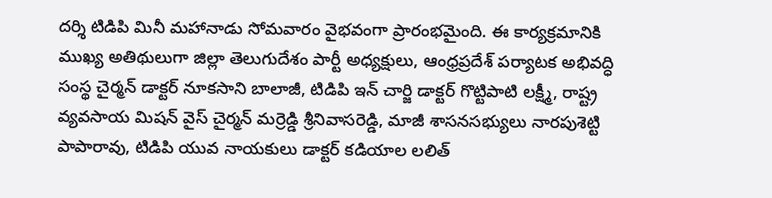దర్శి టిడిపి మినీ మహానాడు సోమవారం వైభవంగా ప్రారంభమైంది. ఈ కార్యక్రమానికి ముఖ్య అతిథులుగా జిల్లా తెలుగుదేశం పార్టీ అధ్యక్షులు, ఆంధ్రప్రదేశ్ పర్యాటక అభివద్ధి సంస్థ చైర్మన్ డాక్టర్ నూకసాని బాలాజీ, టిడిపి ఇన్ చార్జి డాక్టర్ గొట్టిపాటి లక్ష్మీ, రాష్ట్ర వ్యవసాయ మిషన్ వైస్ చైర్మన్ మర్రెడ్డి శ్రీనివాసరెడ్డి, మాజీ శాసనసభ్యులు నారపుశెట్టి పాపారావు, టిడిపి యువ నాయకులు డాక్టర్ కడియాల లలిత్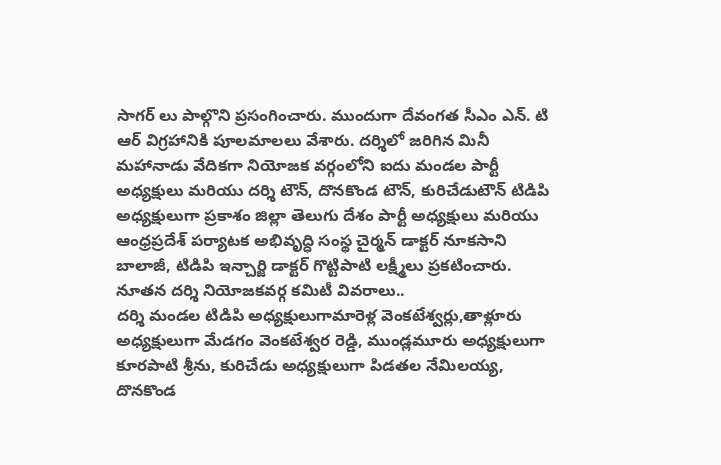సాగర్ లు పాల్గొని ప్రసంగించారు. ముందుగా దేవంగత సీఎం ఎన్. టి ఆర్ విగ్రహానికి పూలమాలలు వేశారు. దర్శిలో జరిగిన మినీ మహానాడు వేదికగా నియోజక వర్గంలోని ఐదు మండల పార్టీ అధ్యక్షులు మరియు దర్శి టౌన్, దొనకొండ టౌన్, కురిచేడుటౌన్ టిడిపి అధ్యక్షులుగా ప్రకాశం జిల్లా తెలుగు దేశం పార్టీ అధ్యక్షులు మరియు ఆంధ్రప్రదేశ్ పర్యాటక అభివృద్ధి సంస్థ చైర్మన్ డాక్టర్ నూకసాని బాలాజీ, టిడిపి ఇన్చార్జి డాక్టర్ గొట్టిపాటి లక్ష్మీలు ప్రకటించారు.
నూతన దర్శి నియోజకవర్గ కమిటీ వివరాలు..
దర్శి మండల టిడిపి అధ్యక్షులుగామారెళ్ల వెంకటేశ్వర్లు,తాళ్లూరు అధ్యక్షులుగా మేడగం వెంకటేశ్వర రెడ్డి, ముండ్లమూరు అధ్యక్షులుగా కూరపాటి శ్రీను, కురిచేడు అధ్యక్షులుగా పిడతల నేమిలయ్య, దొనకొండ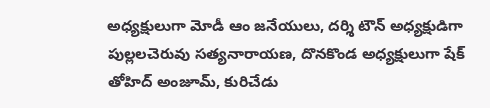అధ్యక్షులుగా మోడీ ఆం జనేయులు, దర్శి టౌన్ అధ్యక్షుడిగా పుల్లలచెరువు సత్యనారాయణ, దొనకొండ అధ్యక్షులుగా షేక్ తోహిద్ అంజూమ్, కురిచేడు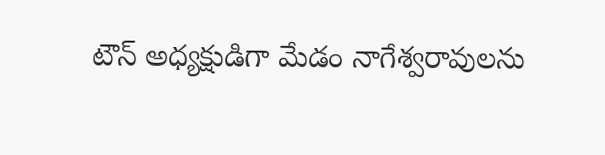టౌన్ అధ్యక్షుడిగా మేడం నాగేశ్వరావులను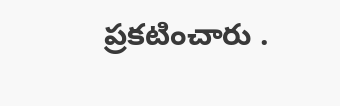ప్రకటించారు .